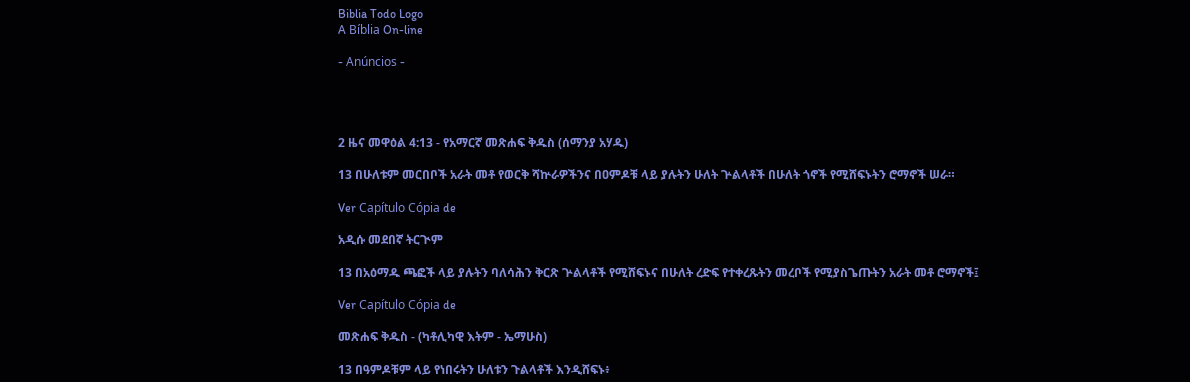Biblia Todo Logo
A Bíblia On-line

- Anúncios -




2 ዜና መዋዕል 4:13 - የአማርኛ መጽሐፍ ቅዱስ (ሰማንያ አሃዱ)

13 በሁለቱም መርበቦች አራት መቶ የወርቅ ሻኵራዎችንና በዐምዶቹ ላይ ያሉትን ሁለት ጕልላቶች በሁለት ጎኖች የሚሸፍኑትን ሮማኖች ሠራ።

Ver Capítulo Cópia de

አዲሱ መደበኛ ትርጒም

13 በአዕማዱ ጫፎች ላይ ያሉትን ባለሳሕን ቅርጽ ጕልላቶች የሚሸፍኑና በሁለት ረድፍ የተቀረጹትን መረቦች የሚያስጌጡትን አራት መቶ ሮማኖች፤

Ver Capítulo Cópia de

መጽሐፍ ቅዱስ - (ካቶሊካዊ እትም - ኤማሁስ)

13 በዓምዶቹም ላይ የነበሩትን ሁለቱን ጉልላቶች እንዲሸፍኑ፥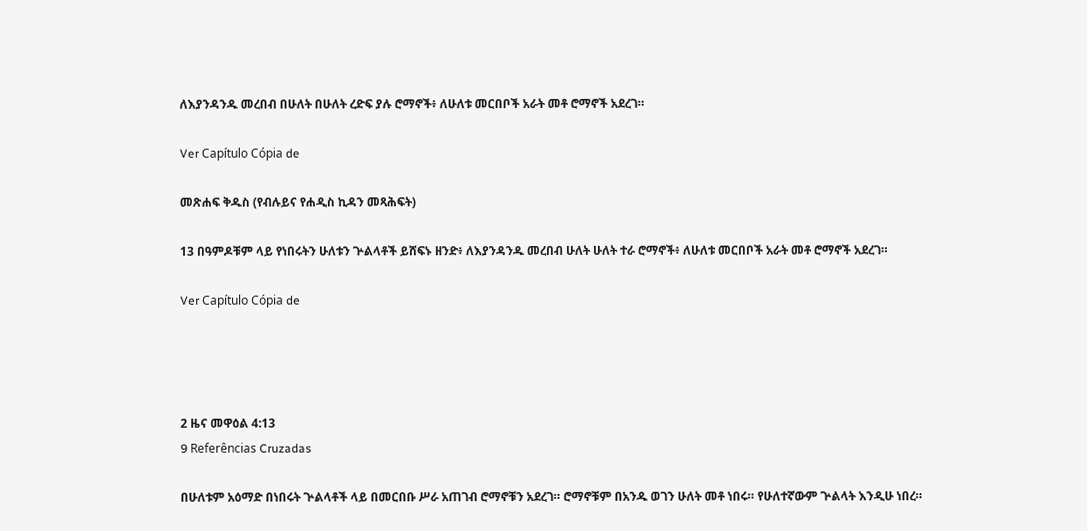ለእያንዳንዱ መረበብ በሁለት በሁለት ረድፍ ያሉ ሮማኖች፥ ለሁለቱ መርበቦች አራት መቶ ሮማኖች አደረገ።

Ver Capítulo Cópia de

መጽሐፍ ቅዱስ (የብሉይና የሐዲስ ኪዳን መጻሕፍት)

13 በዓምዶቹም ላይ የነበሩትን ሁለቱን ጕልላቶች ይሸፍኑ ዘንድ፥ ለእያንዳንዱ መረበብ ሁለት ሁለት ተራ ሮማኖች፥ ለሁለቱ መርበቦች አራት መቶ ሮማኖች አደረገ።

Ver Capítulo Cópia de




2 ዜና መዋዕል 4:13
9 Referências Cruzadas

በሁለቱም አዕማድ በነበሩት ጕልላቶች ላይ በመርበቡ ሥራ አጠገብ ሮማኖቹን አደረገ። ሮማኖቹም በአንዱ ወገን ሁለት መቶ ነበሩ። የሁለተኛውም ጕልላት እንዲሁ ነበረ።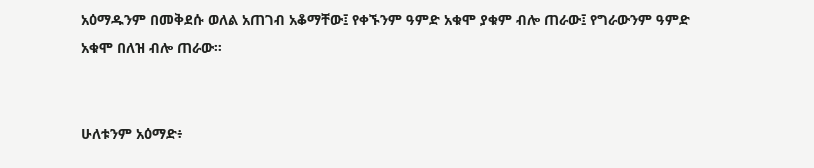አዕማዱንም በመቅደሱ ወለል አጠገብ አቆማቸው፤ የቀኙንም ዓምድ አቁሞ ያቁም ብሎ ጠራው፤ የግራውንም ዓምድ አቁሞ በለዝ ብሎ ጠራው።


ሁለቱንም አዕማድ፥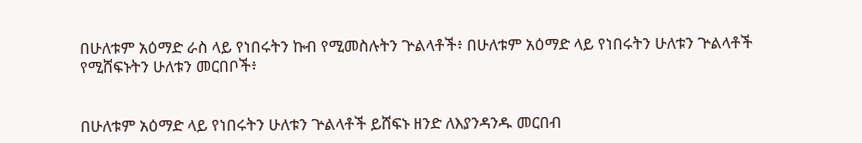በሁለቱም አዕማድ ራስ ላይ የነበሩትን ኩብ የሚመስሉትን ጕልላቶች፥ በሁለቱም አዕማድ ላይ የነበሩትን ሁለቱን ጕልላቶች የሚሸፍኑትን ሁለቱን መርበቦች፥


በሁለቱም አዕማድ ላይ የነበሩትን ሁለቱን ጕልላቶች ይሸፍኑ ዘንድ ለእያንዳንዱ መርበብ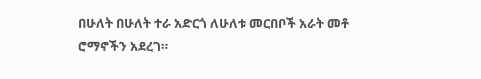በሁለት በሁለት ተራ አድርጎ ለሁለቱ መርበቦች አራት መቶ ሮማኖችን አደረገ።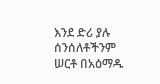እንደ ድሪ ያሉ ሰንሰለቶችንም ሠርቶ በአዕማዱ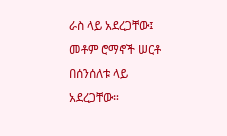ራስ ላይ አደረጋቸው፤ መቶም ሮማኖች ሠርቶ በሰንሰለቱ ላይ አደረጋቸው።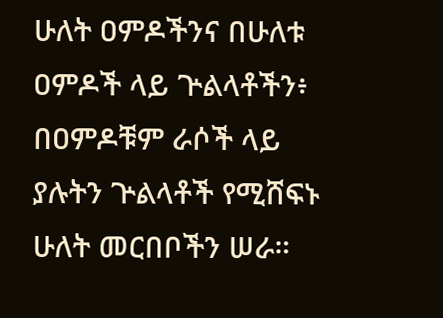ሁለት ዐምዶችንና በሁለቱ ዐምዶች ላይ ጕልላቶችን፥ በዐምዶቹም ራሶች ላይ ያሉትን ጕልላቶች የሚሸፍኑ ሁለት መርበቦችን ሠራ።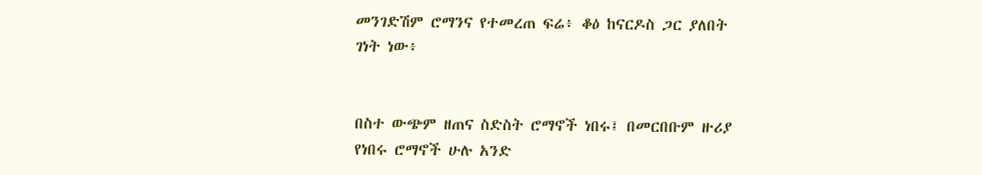መንገድሽም ሮማንና የተመረጠ ፍሬ፥ ቆዕ ከናርዶስ ጋር ያለበት ገነት ነው፥


በስተ ውጭም ዘጠና ስድስት ሮማኖች ነበሩ፤ በመርበቡም ዙሪያ የነበሩ ሮማኖች ሁሉ አንድ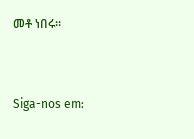መቶ ነበሩ።


Siga-nos em: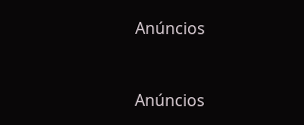Anúncios


Anúncios